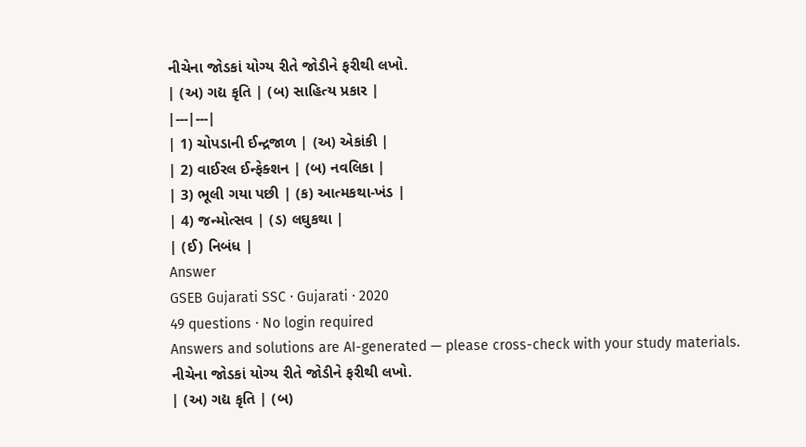નીચેના જોડકાં યોગ્ય રીતે જોડીને ફરીથી લખો.
| (અ) ગદ્ય કૃતિ | (બ) સાહિત્ય પ્રકાર |
|---|---|
| 1) ચોપડાની ઈન્દ્રજાળ | (અ) એકાંકી |
| 2) વાઈરલ ઈન્ફેક્શન | (બ) નવલિકા |
| 3) ભૂલી ગયા પછી | (ક) આત્મકથા-ખંડ |
| 4) જન્મોત્સવ | (ડ) લઘુકથા |
| (ઈ) નિબંધ |
Answer
GSEB Gujarati SSC · Gujarati · 2020
49 questions · No login required
Answers and solutions are AI-generated — please cross-check with your study materials.
નીચેના જોડકાં યોગ્ય રીતે જોડીને ફરીથી લખો.
| (અ) ગદ્ય કૃતિ | (બ)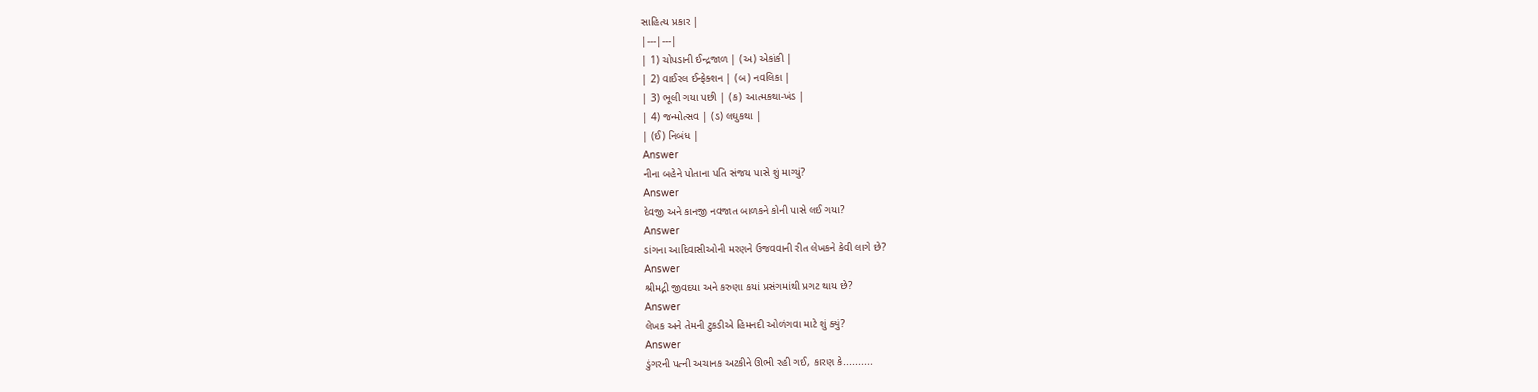સાહિત્ય પ્રકાર |
|---|---|
| 1) ચોપડાની ઈન્દ્રજાળ | (અ) એકાંકી |
| 2) વાઈરલ ઈન્ફેક્શન | (બ) નવલિકા |
| 3) ભૂલી ગયા પછી | (ક) આત્મકથા-ખંડ |
| 4) જન્મોત્સવ | (ડ) લઘુકથા |
| (ઈ) નિબંધ |
Answer
નીના બહેને પોતાના પતિ સંજય પાસે શું માગ્યું?
Answer
દેવજી અને કાનજી નવજાત બાળકને કોની પાસે લઈ ગયા?
Answer
ડાંગના આદિવાસીઓની મરણને ઉજવવાની રીત લેખકને કેવી લાગે છે?
Answer
શ્રીમદ્ની જીવદયા અને કરુણા કયાં પ્રસંગમાંથી પ્રગટ થાય છે?
Answer
લેખક અને તેમની ટુકડીએ હિમનદી ઓળંગવા માટે શું ક્યું?
Answer
ડુંગરની પત્ની અચાનક અટકીને ઊભી રહી ગઈ, કારણ કે..........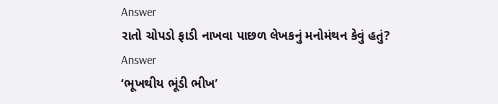Answer
રાતો ચોપડો ફાડી નાખવા પાછળ લેખકનું મનોમંથન કેવું હતું?
Answer
‘ભૂખથીય ભૂંડી ભીખ’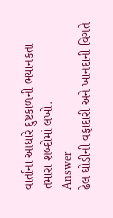વાર્તાના આધારે દુષ્ટકાળની ભયાનકતા તમારા શબ્દોમાં લખો.
Answer
ઢેલ ઘોડીની વફાદારી અને ખાનદાની વિગતે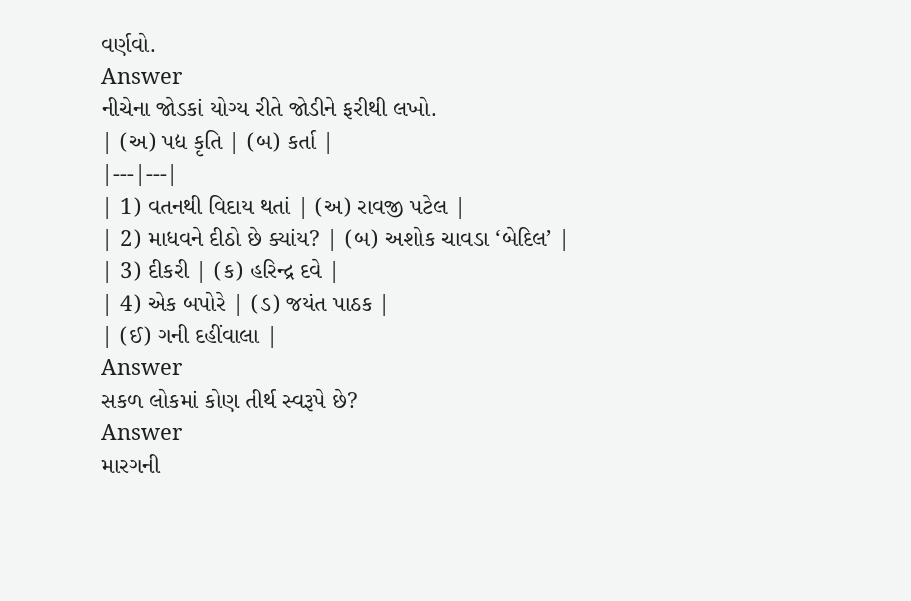વર્ણવો.
Answer
નીચેના જોડકાં યોગ્ય રીતે જોડીને ફરીથી લખો.
| (અ) પદ્ય કૃતિ | (બ) કર્તા |
|---|---|
| 1) વતનથી વિદાય થતાં | (અ) રાવજી પટેલ |
| 2) માધવને દીઠો છે ક્યાંય? | (બ) અશોક ચાવડા ‘બેદિલ’ |
| 3) દીકરી | (ક) હરિન્દ્ર દવે |
| 4) એક બપોરે | (ડ) જયંત પાઠક |
| (ઈ) ગની દહીંવાલા |
Answer
સકળ લોકમાં કોણ તીર્થ સ્વરૂપે છે?
Answer
મારગની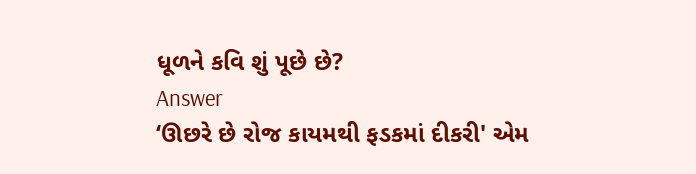ધૂળને કવિ શું પૂછે છે?
Answer
‘ઊછરે છે રોજ કાયમથી ફડકમાં દીકરી' એમ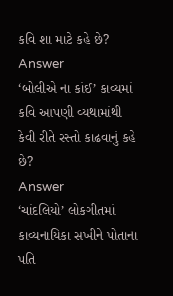કવિ શા માટે કહે છે?
Answer
‘બોલીએ ના કાંઈ’ કાવ્યમાં કવિ આપણી વ્યથામાંથી કેવી રીતે રસ્તો કાઢવાનું કહે છે?
Answer
‘ચાંદલિયો’ લોકગીતમાં કાવ્યનાયિકા સખીને પોતાના પતિ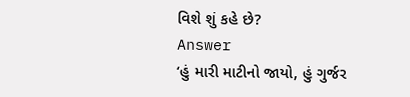વિશે શું કહે છે?
Answer
‘હું મારી માટીનો જાયો, હું ગુર્જર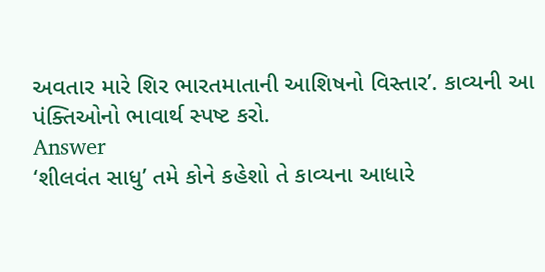અવતાર મારે શિર ભારતમાતાની આશિષનો વિસ્તાર’. કાવ્યની આ પંક્તિઓનો ભાવાર્થ સ્પષ્ટ કરો.
Answer
‘શીલવંત સાધુ’ તમે કોને કહેશો તે કાવ્યના આધારે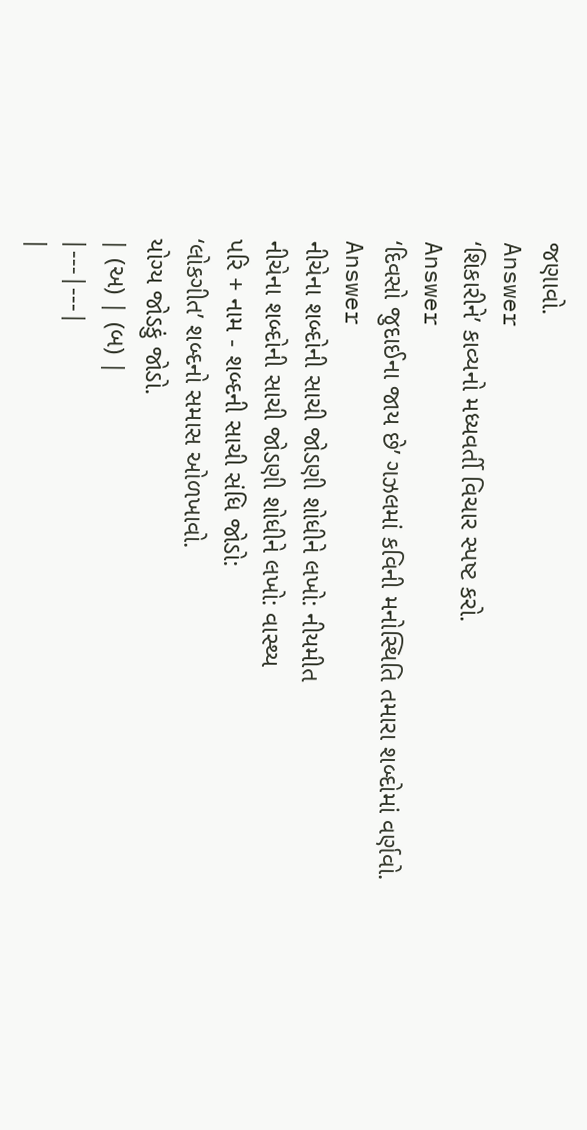જણાવો.
Answer
‘શિકારીને’ કાવ્યનો મધ્યવર્તી વિચાર સ્પષ્ટ કરો.
Answer
‘દિવસો જુદાઈના જાય છે’ ગઝલમાં કવિની મનોસ્થિતિ તમારા શબ્દોમાં વર્ણવો.
Answer
નીચેના શબ્દોની સાચી જોડણી શોધીને લખો: નીયમીત
નીચેના શબ્દોની સાચી જોડણી શોધીને લખો: વાસ્થ્ય
પરિ + નામ - શબ્દની સાચી સંધિ જોડો:
‘લોકગીત’ શબ્દનો સમાસ ઓળખાવો.
યોગ્ય જોડકું જોડો.
| (અ) | (બ) |
|---|---|
|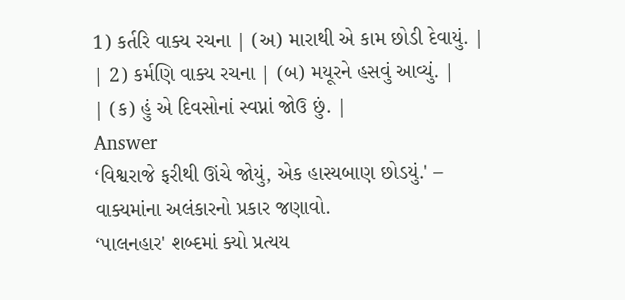1) કર્તરિ વાક્ય રચના | (અ) મારાથી એ કામ છોડી દેવાયું. |
| 2) કર્મણિ વાક્ય રચના | (બ) મયૂરને હસવું આવ્યું. |
| (ક) હું એ દિવસોનાં સ્વપ્નાં જોઉ છું. |
Answer
‘વિશ્વરાજે ફરીથી ઊંચે જોયું, એક હાસ્યબાણ છોડયું.' – વાક્યમાંના અલંકારનો પ્રકાર જણાવો.
‘પાલનહાર' શબ્દમાં ક્યો પ્રત્યય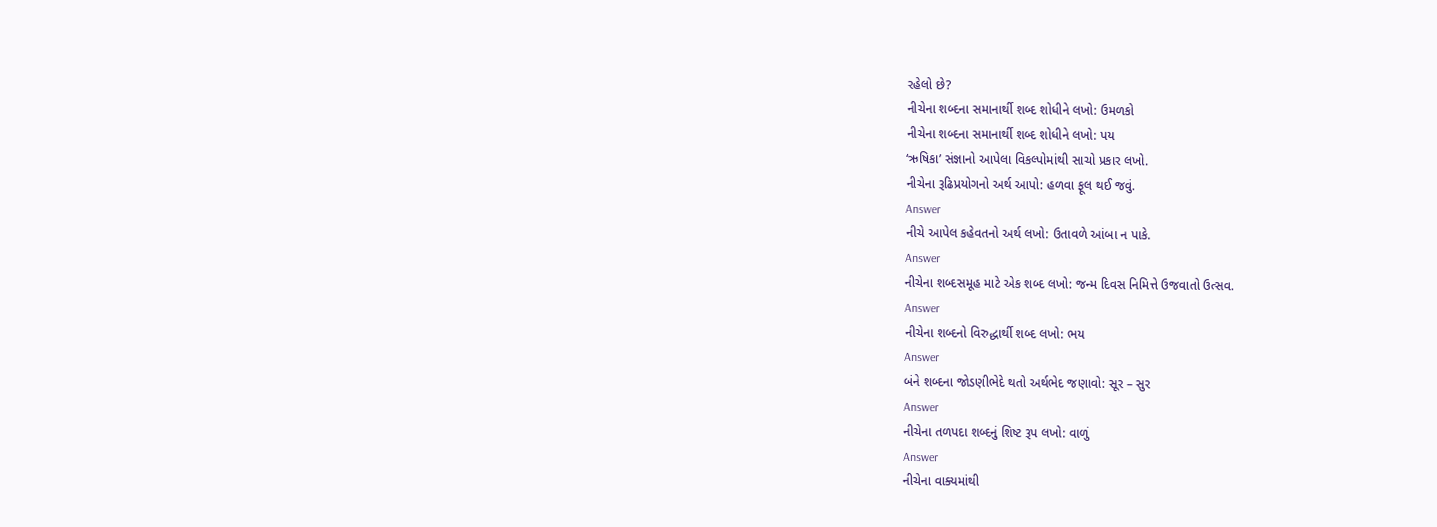રહેલો છે?
નીચેના શબ્દના સમાનાર્થી શબ્દ શોધીને લખો: ઉમળકો
નીચેના શબ્દના સમાનાર્થી શબ્દ શોધીને લખો: પય
‘ઋષિકા’ સંજ્ઞાનો આપેલા વિકલ્પોમાંથી સાચો પ્રકાર લખો.
નીચેના રૂઢિપ્રયોગનો અર્થ આપો: હળવા ફૂલ થઈ જવું.
Answer
નીચે આપેલ કહેવતનો અર્થ લખો: ઉતાવળે આંબા ન પાકે.
Answer
નીચેના શબ્દસમૂહ માટે એક શબ્દ લખો: જન્મ દિવસ નિમિત્તે ઉજવાતો ઉત્સવ.
Answer
નીચેના શબ્દનો વિરુદ્ધાર્થી શબ્દ લખો: ભય
Answer
બંને શબ્દના જોડણીભેદે થતો અર્થભેદ જણાવો: સૂર – સુર
Answer
નીચેના તળપદા શબ્દનું શિષ્ટ રૂપ લખો: વાળું
Answer
નીચેના વાક્યમાંથી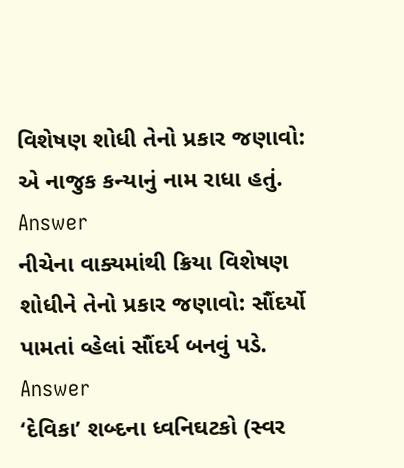વિશેષણ શોધી તેનો પ્રકાર જણાવો: એ નાજુક કન્યાનું નામ રાધા હતું.
Answer
નીચેના વાક્યમાંથી ક્રિયા વિશેષણ શોધીને તેનો પ્રકાર જણાવો: સૌંદર્યો પામતાં વ્હેલાં સૌંદર્ય બનવું પડે.
Answer
‘દેવિકા’ શબ્દના ધ્વનિઘટકો (સ્વર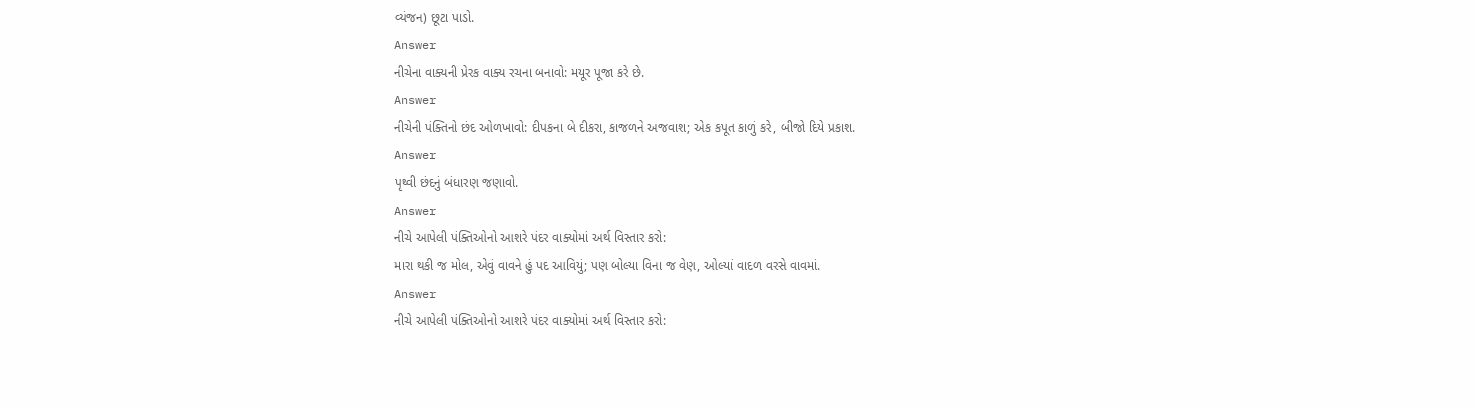વ્યંજન) છૂટા પાડો.
Answer
નીચેના વાક્યની પ્રેરક વાક્ય રચના બનાવો: મયૂર પૂજા કરે છે.
Answer
નીચેની પંક્તિનો છંદ ઓળખાવો: દીપકના બે દીકરા, કાજળને અજવાશ; એક કપૂત કાળું કરે, બીજો દિયે પ્રકાશ.
Answer
પૃથ્વી છંદનું બંધારણ જણાવો.
Answer
નીચે આપેલી પંક્તિઓનો આશરે પંદર વાક્યોમાં અર્થ વિસ્તાર કરો:
મારા થકી જ મોલ, એવું વાવને હું પદ આવિયું; પણ બોલ્યા વિના જ વેણ, ઓલ્યાં વાદળ વરસે વાવમાં.
Answer
નીચે આપેલી પંક્તિઓનો આશરે પંદર વાક્યોમાં અર્થ વિસ્તાર કરો: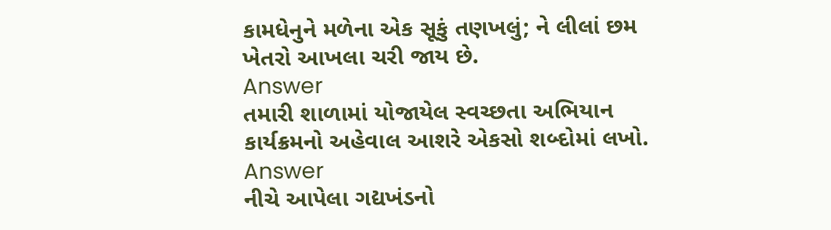કામધેનુને મળેના એક સૂકું તણખલું; ને લીલાં છમ ખેતરો આખલા ચરી જાય છે.
Answer
તમારી શાળામાં યોજાયેલ સ્વચ્છતા અભિયાન કાર્યક્રમનો અહેવાલ આશરે એકસો શબ્દોમાં લખો.
Answer
નીચે આપેલા ગદ્યખંડનો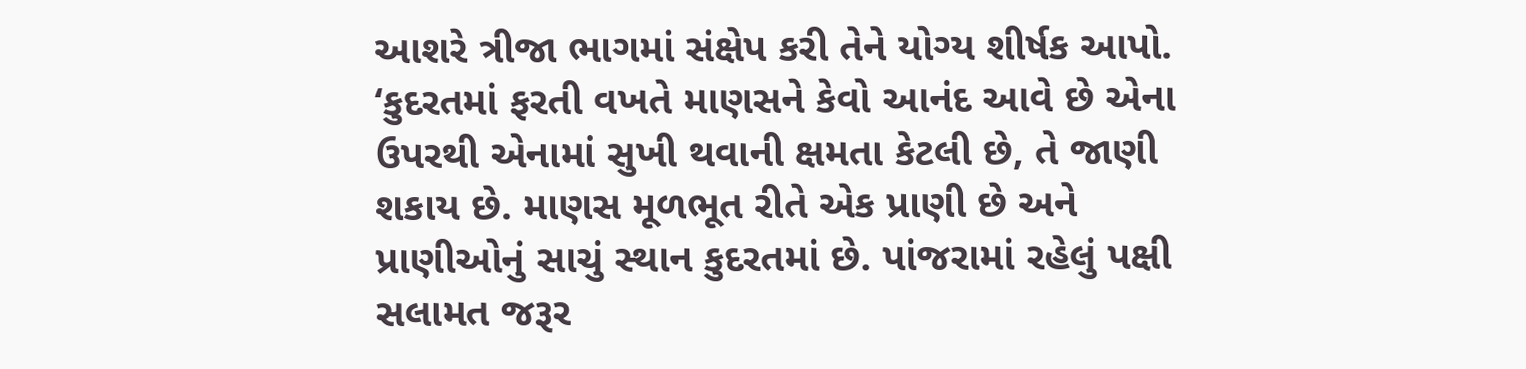આશરે ત્રીજા ભાગમાં સંક્ષેપ કરી તેને યોગ્ય શીર્ષક આપો.
‘કુદરતમાં ફરતી વખતે માણસને કેવો આનંદ આવે છે એના ઉપરથી એનામાં સુખી થવાની ક્ષમતા કેટલી છે, તે જાણી શકાય છે. માણસ મૂળભૂત રીતે એક પ્રાણી છે અને પ્રાણીઓનું સાચું સ્થાન કુદરતમાં છે. પાંજરામાં રહેલું પક્ષી સલામત જરૂર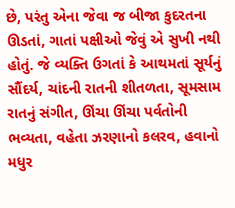છે, પરંતુ એના જેવા જ બીજા કુદરતના ઊડતાં, ગાતાં પક્ષીઓ જેવું એ સુખી નથી હોતું. જે વ્યક્તિ ઉગતાં કે આથમતાં સૂર્યનું સૌંદર્ય, ચાંદની રાતની શીતળતા, સૂમસામ રાતનું સંગીત, ઊંચા ઊંચા પર્વતોની ભવ્યતા, વહેતા ઝરણાનો કલરવ, હવાનો મધુર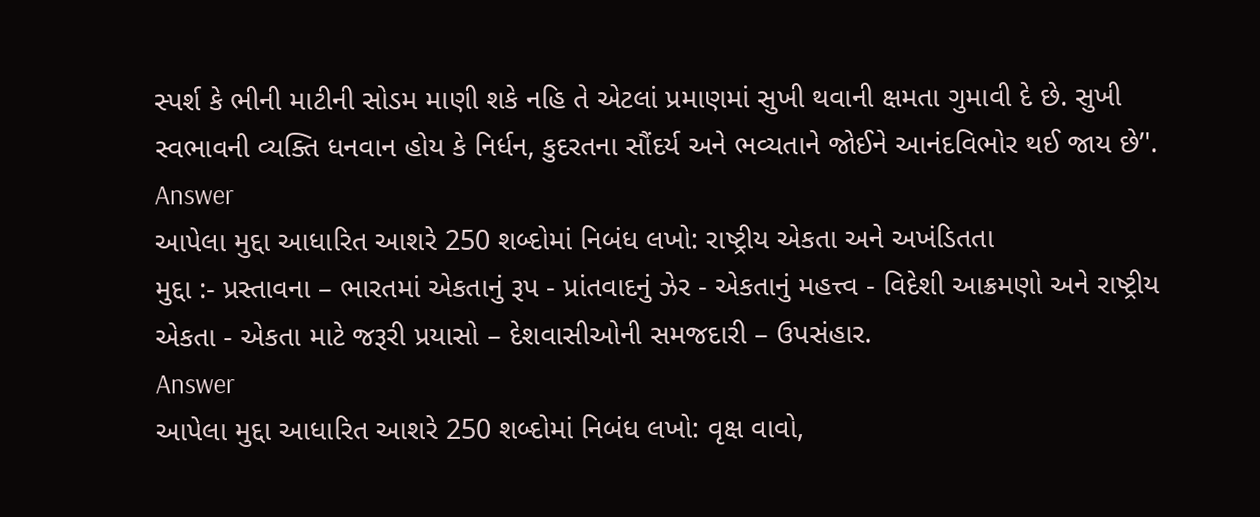સ્પર્શ કે ભીની માટીની સોડમ માણી શકે નહિ તે એટલાં પ્રમાણમાં સુખી થવાની ક્ષમતા ગુમાવી દે છે. સુખી સ્વભાવની વ્યક્તિ ધનવાન હોય કે નિર્ધન, કુદરતના સૌંદર્ય અને ભવ્યતાને જોઈને આનંદવિભોર થઈ જાય છે’'.
Answer
આપેલા મુદ્દા આધારિત આશરે 250 શબ્દોમાં નિબંધ લખો: રાષ્ટ્રીય એકતા અને અખંડિતતા
મુદ્દા :- પ્રસ્તાવના – ભારતમાં એકતાનું રૂપ - પ્રાંતવાદનું ઝેર - એકતાનું મહત્ત્વ - વિદેશી આક્રમણો અને રાષ્ટ્રીય એકતા - એકતા માટે જરૂરી પ્રયાસો – દેશવાસીઓની સમજદારી – ઉપસંહાર.
Answer
આપેલા મુદ્દા આધારિત આશરે 250 શબ્દોમાં નિબંધ લખો: વૃક્ષ વાવો,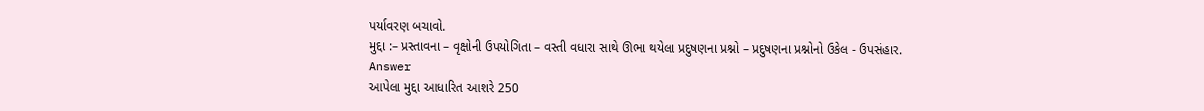પર્યાવરણ બચાવો.
મુદ્દા :– પ્રસ્તાવના – વૃક્ષોની ઉપયોગિતા – વસ્તી વધારા સાથે ઊભા થયેલા પ્રદુષણના પ્રશ્નો – પ્રદુષણના પ્રશ્નોનો ઉકેલ - ઉપસંહાર.
Answer
આપેલા મુદ્દા આધારિત આશરે 250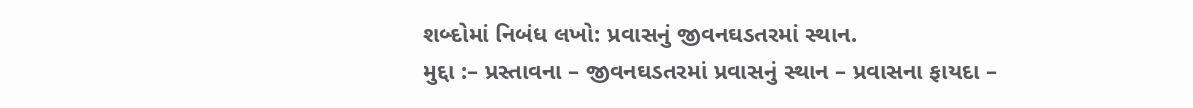શબ્દોમાં નિબંધ લખો: પ્રવાસનું જીવનઘડતરમાં સ્થાન.
મુદ્દા :– પ્રસ્તાવના – જીવનઘડતરમાં પ્રવાસનું સ્થાન – પ્રવાસના ફાયદા –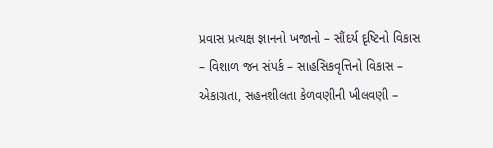પ્રવાસ પ્રત્યક્ષ જ્ઞાનનો ખજાનો – સૌંદર્ય દૃષ્ટિનો વિકાસ – વિશાળ જન સંપર્ક – સાહસિકવૃત્તિનો વિકાસ – એકાગ્રતા, સહનશીલતા કેળવણીની ખીલવણી –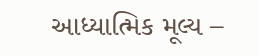આધ્યાત્મિક મૂલ્ય –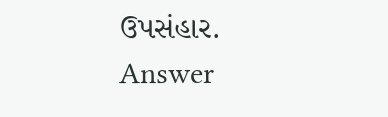ઉપસંહાર.
Answer